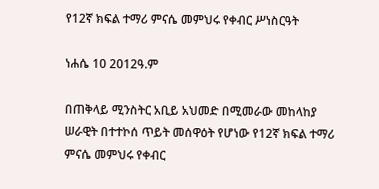የ12ኛ ክፍል ተማሪ ምናሴ መምህሩ የቀብር ሥነስርዓት

ነሐሴ 10 2012ዓ.ም

በጠቅላይ ሚንስትር አቢይ አህመድ በሚመራው መከላከያ ሠራዊት በተተኮሰ ጥይት መሰዋዕት የሆነው የ12ኛ ክፍል ተማሪ ምናሴ መምህሩ የቀብር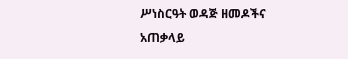ሥነስርዓት ወዳጅ ዘመዶችና አጠቃላይ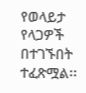የወላይታ የላጋዎች በተገኙበት ተፈጽሟል፡፡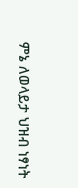ምኔ ለወላይታ ህዝብ ነፃነት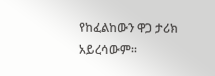የከፈልከውን ዋጋ ታሪክ አይረሳውም፡፡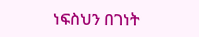ነፍስህን በገነት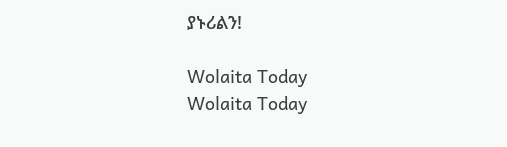ያኑሪልን!

Wolaita Today
Wolaita Today